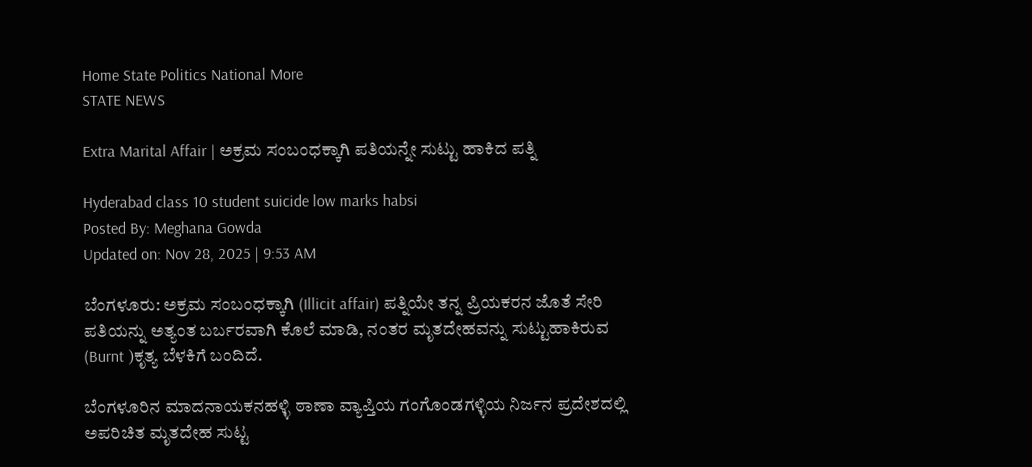Home State Politics National More
STATE NEWS

Extra Marital Affair | ಅಕ್ರಮ ಸಂಬಂಧಕ್ಕಾಗಿ ಪತಿಯನ್ನೇ ಸುಟ್ಟು ಹಾಕಿದ ಪತ್ನಿ

Hyderabad class 10 student suicide low marks habsi
Posted By: Meghana Gowda
Updated on: Nov 28, 2025 | 9:53 AM

ಬೆಂಗಳೂರು: ಅಕ್ರಮ ಸಂಬಂಧಕ್ಕಾಗಿ (Illicit affair) ಪತ್ನಿಯೇ ತನ್ನ ಪ್ರಿಯಕರನ ಜೊತೆ ಸೇರಿ ಪತಿಯನ್ನು ಅತ್ಯಂತ ಬರ್ಬರವಾಗಿ ಕೊಲೆ ಮಾಡಿ, ನಂತರ ಮೃತದೇಹವನ್ನು ಸುಟ್ಟುಹಾಕಿರುವ (Burnt )ಕೃತ್ಯ ಬೆಳಕಿಗೆ ಬಂದಿದೆ.

ಬೆಂಗಳೂರಿನ ಮಾದನಾಯಕನಹಳ್ಳಿ ಠಾಣಾ ವ್ಯಾಪ್ತಿಯ ಗಂಗೊಂಡಗಳ್ಳಿಯ ನಿರ್ಜನ ಪ್ರದೇಶದಲ್ಲಿ ಅಪರಿಚಿತ ಮೃತದೇಹ ಸುಟ್ಟ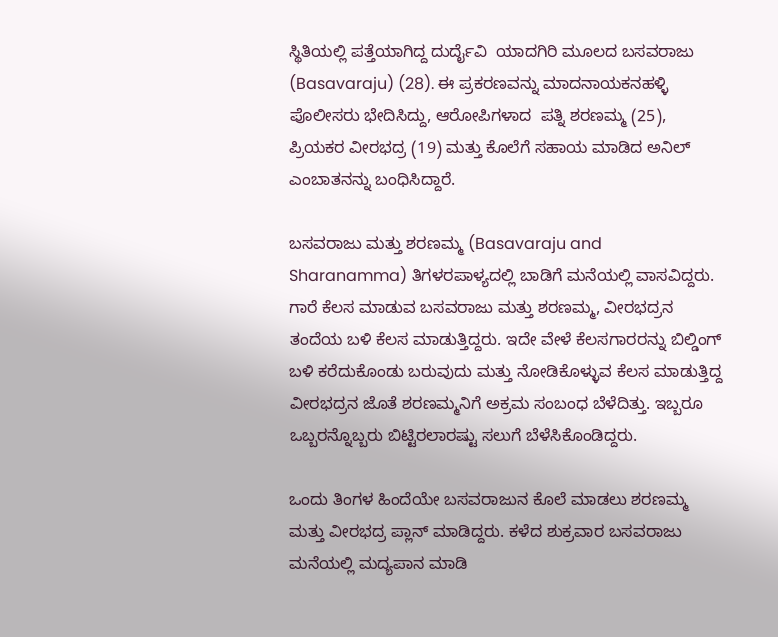ಸ್ಥಿತಿಯಲ್ಲಿ ಪತ್ತೆಯಾಗಿದ್ದ ದುರ್ದೈವಿ  ಯಾದಗಿರಿ ಮೂಲದ ಬಸವರಾಜು (Basavaraju) (28). ಈ ಪ್ರಕರಣವನ್ನು ಮಾದನಾಯಕನಹಳ್ಳಿ ಪೊಲೀಸರು ಭೇದಿಸಿದ್ದು, ಆರೋಪಿಗಳಾದ  ಪತ್ನಿ ಶರಣಮ್ಮ (25), ಪ್ರಿಯಕರ ವೀರಭದ್ರ (19) ಮತ್ತು ಕೊಲೆಗೆ ಸಹಾಯ ಮಾಡಿದ ಅನಿಲ್ ಎಂಬಾತನನ್ನು ಬಂಧಿಸಿದ್ದಾರೆ.

ಬಸವರಾಜು ಮತ್ತು ಶರಣಮ್ಮ (Basavaraju and Sharanamma) ತಿಗಳರಪಾಳ್ಯದಲ್ಲಿ ಬಾಡಿಗೆ ಮನೆಯಲ್ಲಿ ವಾಸವಿದ್ದರು. ಗಾರೆ ಕೆಲಸ ಮಾಡುವ ಬಸವರಾಜು ಮತ್ತು ಶರಣಮ್ಮ, ವೀರಭದ್ರನ ತಂದೆಯ ಬಳಿ ಕೆಲಸ ಮಾಡುತ್ತಿದ್ದರು. ಇದೇ ವೇಳೆ ಕೆಲಸಗಾರರನ್ನು ಬಿಲ್ಡಿಂಗ್ ಬಳಿ ಕರೆದುಕೊಂಡು ಬರುವುದು ಮತ್ತು ನೋಡಿಕೊಳ್ಳುವ ಕೆಲಸ ಮಾಡುತ್ತಿದ್ದ ವೀರಭದ್ರನ ಜೊತೆ ಶರಣಮ್ಮನಿಗೆ ಅಕ್ರಮ ಸಂಬಂಧ ಬೆಳೆದಿತ್ತು. ಇಬ್ಬರೂ ಒಬ್ಬರನ್ನೊಬ್ಬರು ಬಿಟ್ಟಿರಲಾರಷ್ಟು ಸಲುಗೆ ಬೆಳೆಸಿಕೊಂಡಿದ್ದರು.

ಒಂದು ತಿಂಗಳ ಹಿಂದೆಯೇ ಬಸವರಾಜುನ ಕೊಲೆ ಮಾಡಲು ಶರಣಮ್ಮ ಮತ್ತು ವೀರಭದ್ರ ಪ್ಲಾನ್ ಮಾಡಿದ್ದರು. ಕಳೆದ ಶುಕ್ರವಾರ ಬಸವರಾಜು ಮನೆಯಲ್ಲಿ ಮದ್ಯಪಾನ ಮಾಡಿ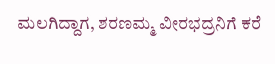ಮಲಗಿದ್ದಾಗ, ಶರಣಮ್ಮ ವೀರಭದ್ರನಿಗೆ ಕರೆ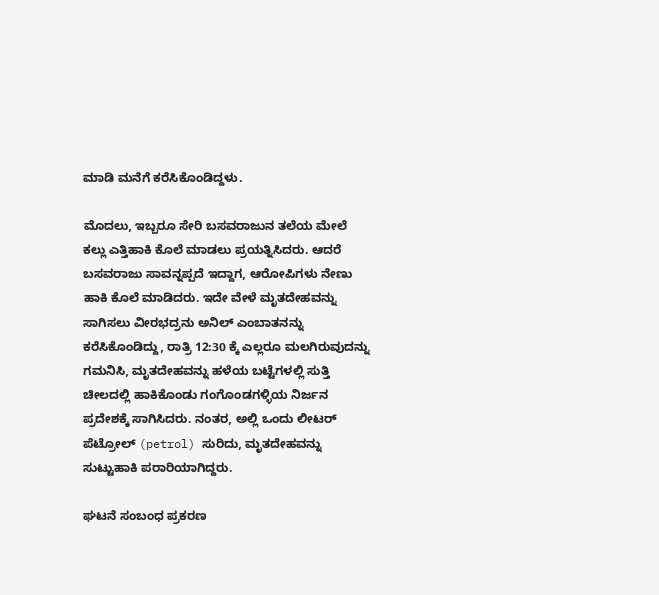ಮಾಡಿ ಮನೆಗೆ ಕರೆಸಿಕೊಂಡಿದ್ದಳು.

ಮೊದಲು, ಇಬ್ಬರೂ ಸೇರಿ ಬಸವರಾಜುನ ತಲೆಯ ಮೇಲೆ ಕಲ್ಲು ಎತ್ತಿಹಾಕಿ ಕೊಲೆ ಮಾಡಲು ಪ್ರಯತ್ನಿಸಿದರು. ಆದರೆ ಬಸವರಾಜು ಸಾವನ್ನಪ್ಪದೆ ಇದ್ದಾಗ, ಆರೋಪಿಗಳು ನೇಣು ಹಾಕಿ ಕೊಲೆ ಮಾಡಿದರು. ಇದೇ ವೇಳೆ ಮೃತದೇಹವನ್ನು ಸಾಗಿಸಲು ವೀರಭದ್ರನು ಅನಿಲ್ ಎಂಬಾತನನ್ನು ಕರೆಸಿಕೊಂಡಿದ್ದು, ರಾತ್ರಿ 12:30 ಕ್ಕೆ ಎಲ್ಲರೂ ಮಲಗಿರುವುದನ್ನು ಗಮನಿಸಿ, ಮೃತದೇಹವನ್ನು ಹಳೆಯ ಬಟ್ಟೆಗಳಲ್ಲಿ ಸುತ್ತಿ ಚೀಲದಲ್ಲಿ ಹಾಕಿಕೊಂಡು ಗಂಗೊಂಡಗಳ್ಳಿಯ ನಿರ್ಜನ ಪ್ರದೇಶಕ್ಕೆ ಸಾಗಿಸಿದರು. ನಂತರ, ಅಲ್ಲಿ ಒಂದು ಲೀಟರ್ ಪೆಟ್ರೋಲ್ (petrol) ಸುರಿದು, ಮೃತದೇಹವನ್ನು ಸುಟ್ಟುಹಾಕಿ ಪರಾರಿಯಾಗಿದ್ದರು.

ಘಟನೆ ಸಂಬಂಧ ಪ್ರಕರಣ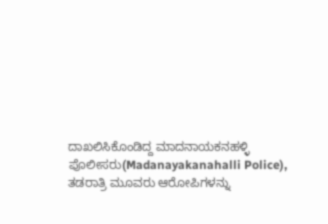ದಾಖಲಿಸಿಕೊಂಡಿದ್ದ ಮಾದನಾಯಕನಹಳ್ಳಿ ಪೊಲೀಸರು(Madanayakanahalli Police), ತಡರಾತ್ರಿ ಮೂವರು ಆರೋಪಿಗಳನ್ನು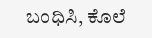ಬಂಧಿಸಿ, ಕೊಲೆ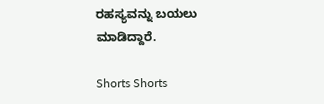ರಹಸ್ಯವನ್ನು ಬಯಲು ಮಾಡಿದ್ದಾರೆ.

Shorts Shorts